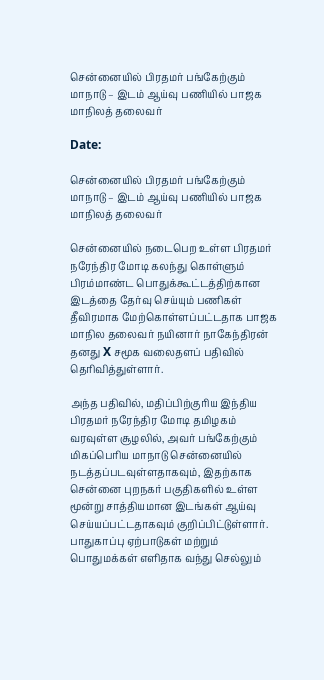சென்னையில் பிரதமர் பங்கேற்கும் மாநாடு – இடம் ஆய்வு பணியில் பாஜக மாநிலத் தலைவர்

Date:

சென்னையில் பிரதமர் பங்கேற்கும் மாநாடு – இடம் ஆய்வு பணியில் பாஜக மாநிலத் தலைவர்

சென்னையில் நடைபெற உள்ள பிரதமர் நரேந்திர மோடி கலந்து கொள்ளும் பிரம்மாண்ட பொதுக்கூட்டத்திற்கான இடத்தை தேர்வு செய்யும் பணிகள் தீவிரமாக மேற்கொள்ளப்பட்டதாக பாஜக மாநில தலைவர் நயினார் நாகேந்திரன் தனது X சமூக வலைதளப் பதிவில் தெரிவித்துள்ளார்.

அந்த பதிவில், மதிப்பிற்குரிய இந்திய பிரதமர் நரேந்திர மோடி தமிழகம் வரவுள்ள சூழலில், அவர் பங்கேற்கும் மிகப்பெரிய மாநாடு சென்னையில் நடத்தப்படவுள்ளதாகவும், இதற்காக சென்னை புறநகர் பகுதிகளில் உள்ள மூன்று சாத்தியமான இடங்கள் ஆய்வு செய்யப்பட்டதாகவும் குறிப்பிட்டுள்ளார். பாதுகாப்பு ஏற்பாடுகள் மற்றும் பொதுமக்கள் எளிதாக வந்து செல்லும்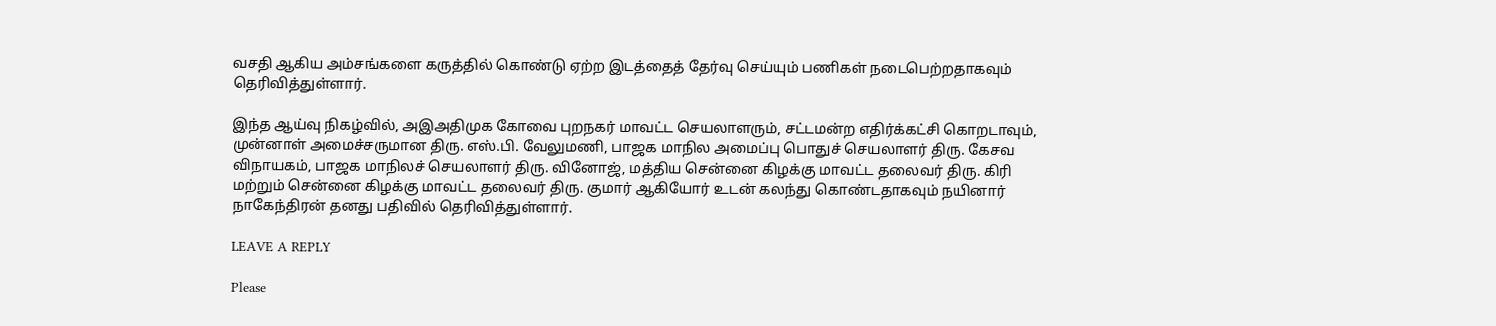வசதி ஆகிய அம்சங்களை கருத்தில் கொண்டு ஏற்ற இடத்தைத் தேர்வு செய்யும் பணிகள் நடைபெற்றதாகவும் தெரிவித்துள்ளார்.

இந்த ஆய்வு நிகழ்வில், அஇஅதிமுக கோவை புறநகர் மாவட்ட செயலாளரும், சட்டமன்ற எதிர்க்கட்சி கொறடாவும், முன்னாள் அமைச்சருமான திரு. எஸ்.பி. வேலுமணி, பாஜக மாநில அமைப்பு பொதுச் செயலாளர் திரு. கேசவ விநாயகம், பாஜக மாநிலச் செயலாளர் திரு. வினோஜ், மத்திய சென்னை கிழக்கு மாவட்ட தலைவர் திரு. கிரி மற்றும் சென்னை கிழக்கு மாவட்ட தலைவர் திரு. குமார் ஆகியோர் உடன் கலந்து கொண்டதாகவும் நயினார் நாகேந்திரன் தனது பதிவில் தெரிவித்துள்ளார்.

LEAVE A REPLY

Please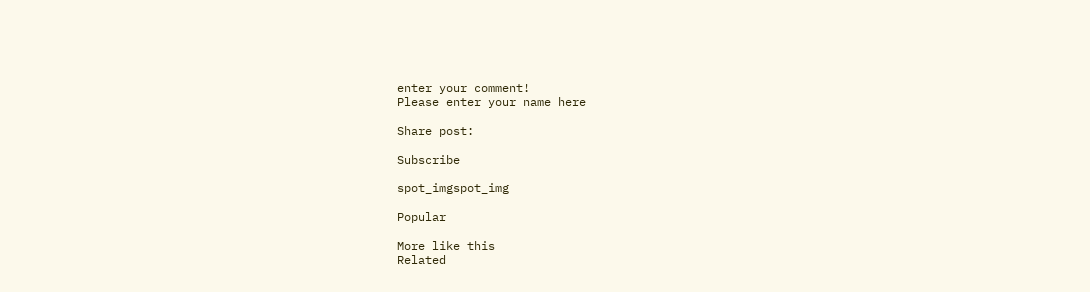enter your comment!
Please enter your name here

Share post:

Subscribe

spot_imgspot_img

Popular

More like this
Related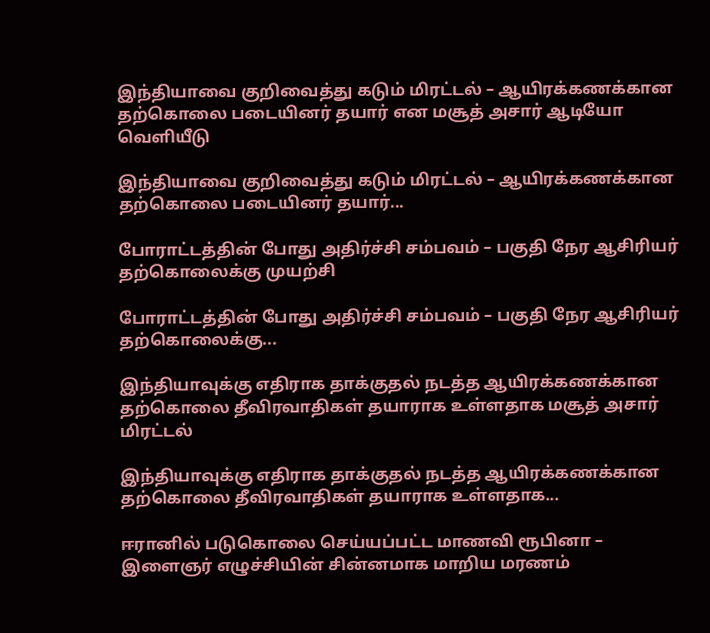இந்தியாவை குறிவைத்து கடும் மிரட்டல் – ஆயிரக்கணக்கான தற்கொலை படையினர் தயார் என மசூத் அசார் ஆடியோ வெளியீடு

இந்தியாவை குறிவைத்து கடும் மிரட்டல் – ஆயிரக்கணக்கான தற்கொலை படையினர் தயார்...

போராட்டத்தின் போது அதிர்ச்சி சம்பவம் – பகுதி நேர ஆசிரியர் தற்கொலைக்கு முயற்சி

போராட்டத்தின் போது அதிர்ச்சி சம்பவம் – பகுதி நேர ஆசிரியர் தற்கொலைக்கு...

இந்தியாவுக்கு எதிராக தாக்குதல் நடத்த ஆயிரக்கணக்கான தற்கொலை தீவிரவாதிகள் தயாராக உள்ளதாக மசூத் அசார் மிரட்டல்

இந்தியாவுக்கு எதிராக தாக்குதல் நடத்த ஆயிரக்கணக்கான தற்கொலை தீவிரவாதிகள் தயாராக உள்ளதாக...

ஈரானில் படுகொலை செய்யப்பட்ட மாணவி ரூபினா – இளைஞர் எழுச்சியின் சின்னமாக மாறிய மரணம்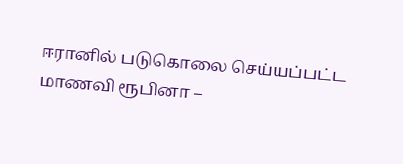ஈரானில் படுகொலை செய்யப்பட்ட மாணவி ரூபினா –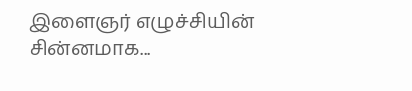இளைஞர் எழுச்சியின் சின்னமாக...